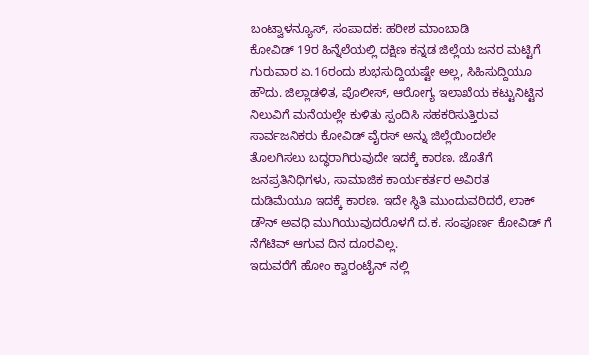ಬಂಟ್ವಾಳನ್ಯೂಸ್, ಸಂಪಾದಕ: ಹರೀಶ ಮಾಂಬಾಡಿ
ಕೋವಿಡ್ 19ರ ಹಿನ್ನೆಲೆಯಲ್ಲಿ ದಕ್ಷಿಣ ಕನ್ನಡ ಜಿಲ್ಲೆಯ ಜನರ ಮಟ್ಟಿಗೆ ಗುರುವಾರ ಏ.16ರಂದು ಶುಭಸುದ್ದಿಯಷ್ಟೇ ಅಲ್ಲ, ಸಿಹಿಸುದ್ದಿಯೂ ಹೌದು. ಜಿಲ್ಲಾಡಳಿತ, ಪೊಲೀಸ್, ಆರೋಗ್ಯ ಇಲಾಖೆಯ ಕಟ್ಟುನಿಟ್ಟಿನ ನಿಲುವಿಗೆ ಮನೆಯಲ್ಲೇ ಕುಳಿತು ಸ್ಪಂದಿಸಿ ಸಹಕರಿಸುತ್ತಿರುವ ಸಾರ್ವಜನಿಕರು ಕೋವಿಡ್ ವೈರಸ್ ಅನ್ನು ಜಿಲ್ಲೆಯಿಂದಲೇ ತೊಲಗಿಸಲು ಬದ್ಧರಾಗಿರುವುದೇ ಇದಕ್ಕೆ ಕಾರಣ. ಜೊತೆಗೆ ಜನಪ್ರತಿನಿಧಿಗಳು, ಸಾಮಾಜಿಕ ಕಾರ್ಯಕರ್ತರ ಅವಿರತ ದುಡಿಮೆಯೂ ಇದಕ್ಕೆ ಕಾರಣ. ಇದೇ ಸ್ಥಿತಿ ಮುಂದುವರಿದರೆ, ಲಾಕ್ ಡೌನ್ ಅವಧಿ ಮುಗಿಯುವುದರೊಳಗೆ ದ.ಕ. ಸಂಪೂರ್ಣ ಕೋವಿಡ್ ಗೆ ನೆಗೆಟಿವ್ ಆಗುವ ದಿನ ದೂರವಿಲ್ಲ.
ಇದುವರೆಗೆ ಹೋಂ ಕ್ವಾರಂಟೈನ್ ನಲ್ಲಿ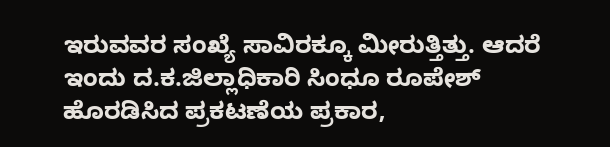ಇರುವವರ ಸಂಖ್ಯೆ ಸಾವಿರಕ್ಕೂ ಮೀರುತ್ತಿತ್ತು. ಆದರೆ ಇಂದು ದ.ಕ.ಜಿಲ್ಲಾಧಿಕಾರಿ ಸಿಂಧೂ ರೂಪೇಶ್ ಹೊರಡಿಸಿದ ಪ್ರಕಟಣೆಯ ಪ್ರಕಾರ,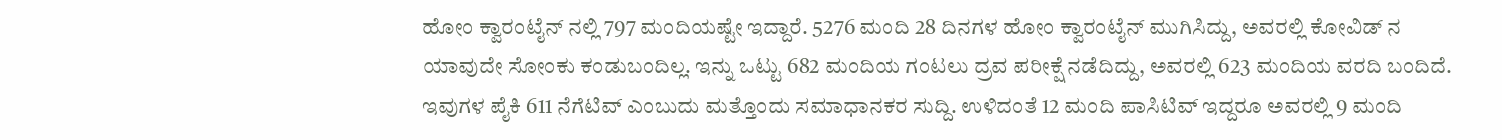ಹೋಂ ಕ್ವಾರಂಟೈನ್ ನಲ್ಲಿ 797 ಮಂದಿಯಷ್ಟೇ ಇದ್ದಾರೆ. 5276 ಮಂದಿ 28 ದಿನಗಳ ಹೋಂ ಕ್ವಾರಂಟೈನ್ ಮುಗಿಸಿದ್ದು, ಅವರಲ್ಲಿ ಕೋವಿಡ್ ನ ಯಾವುದೇ ಸೋಂಕು ಕಂಡುಬಂದಿಲ್ಲ. ಇನ್ನು ಒಟ್ಟು 682 ಮಂದಿಯ ಗಂಟಲು ದ್ರವ ಪರೀಕ್ಷೆ ನಡೆದಿದ್ದು, ಅವರಲ್ಲಿ 623 ಮಂದಿಯ ವರದಿ ಬಂದಿದೆ. ಇವುಗಳ ಪೈಕಿ 611 ನೆಗೆಟಿವ್ ಎಂಬುದು ಮತ್ತೊಂದು ಸಮಾಧಾನಕರ ಸುದ್ದಿ. ಉಳಿದಂತೆ 12 ಮಂದಿ ಪಾಸಿಟಿವ್ ಇದ್ದರೂ ಅವರಲ್ಲಿ 9 ಮಂದಿ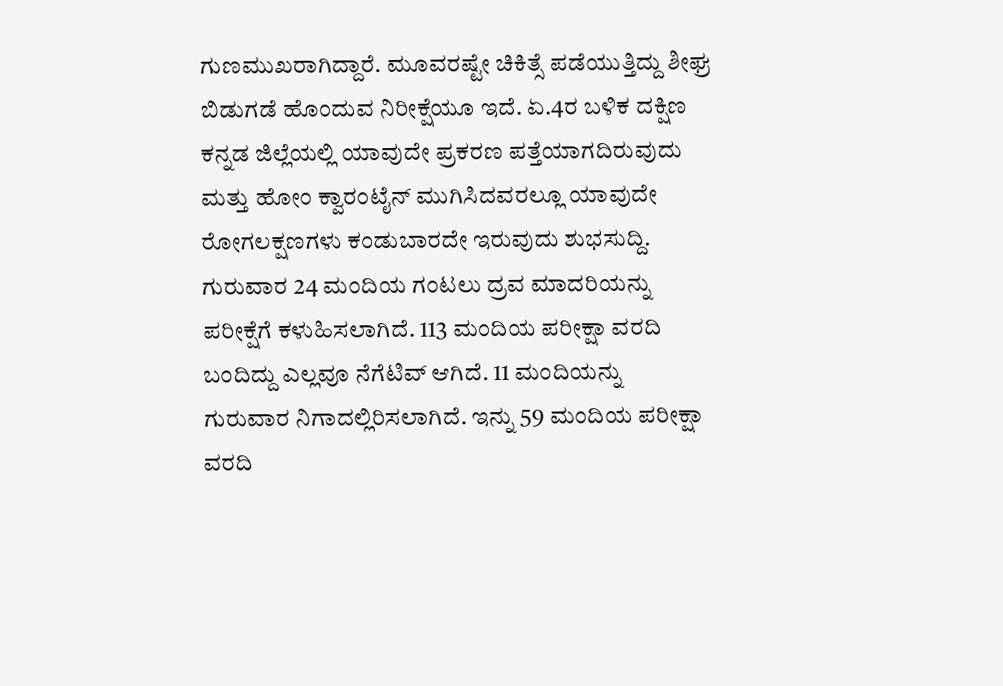ಗುಣಮುಖರಾಗಿದ್ದಾರೆ. ಮೂವರಷ್ಟೇ ಚಿಕಿತ್ಸೆ ಪಡೆಯುತ್ತಿದ್ದು ಶೀಘ್ರ ಬಿಡುಗಡೆ ಹೊಂದುವ ನಿರೀಕ್ಷೆಯೂ ಇದೆ. ಏ.4ರ ಬಳಿಕ ದಕ್ಷಿಣ ಕನ್ನಡ ಜಿಲ್ಲೆಯಲ್ಲಿ ಯಾವುದೇ ಪ್ರಕರಣ ಪತ್ತೆಯಾಗದಿರುವುದು ಮತ್ತು ಹೋಂ ಕ್ವಾರಂಟೈನ್ ಮುಗಿಸಿದವರಲ್ಲೂ ಯಾವುದೇ ರೋಗಲಕ್ಷಣಗಳು ಕಂಡುಬಾರದೇ ಇರುವುದು ಶುಭಸುದ್ದಿ.
ಗುರುವಾರ 24 ಮಂದಿಯ ಗಂಟಲು ದ್ರವ ಮಾದರಿಯನ್ನು ಪರೀಕ್ಷೆಗೆ ಕಳುಹಿಸಲಾಗಿದೆ. 113 ಮಂದಿಯ ಪರೀಕ್ಷಾ ವರದಿ ಬಂದಿದ್ದು ಎಲ್ಲವೂ ನೆಗೆಟಿವ್ ಆಗಿದೆ. 11 ಮಂದಿಯನ್ನು ಗುರುವಾರ ನಿಗಾದಲ್ಲಿರಿಸಲಾಗಿದೆ. ಇನ್ನು 59 ಮಂದಿಯ ಪರೀಕ್ಷಾ ವರದಿ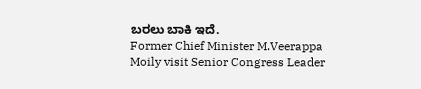ಬರಲು ಬಾಕಿ ಇದೆ.
Former Chief Minister M.Veerappa Moily visit Senior Congress Leader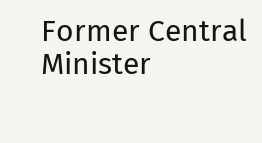Former Central Minister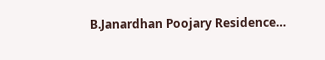B.Janardhan Poojary Residence…